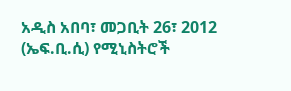አዲስ አበባ፣ መጋቢት 26፣ 2012 (ኤፍ.ቢ.ሲ) የሚኒስትሮች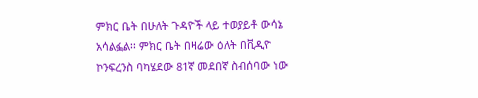ምክር ቤት በሁለት ጉዳዮች ላይ ተወያይቶ ውሳኔ አሳልፏል፡፡ ምክር ቤት በዛሬው ዕለት በቪዲዮ ኮንፍረንስ ባካሄደው 81ኛ መደበኛ ስብሰባው ነው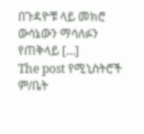በጉዳዮቹ ላይ መክሮ ውሳኔውን ማሳለፉን የጠቅላይ […]
The post የሚኒስትሮች ም/ቤት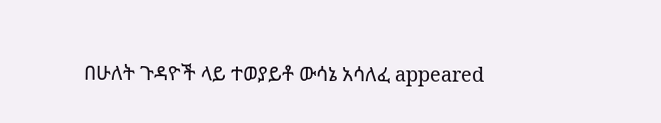በሁለት ጉዳዮች ላይ ተወያይቶ ውሳኔ አሳለፈ appeared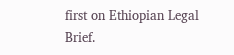first on Ethiopian Legal Brief.